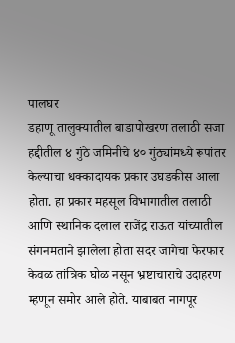पालघर
डहाणू तालुक्यातील बाडापोखरण तलाठी सजा हद्दीतील ४ गुंठे जमिनीचे ४० गुंठ्यांमध्ये रूपांतर केल्याचा धक्कादायक प्रकार उघडकीस आला होता. हा प्रकार महसूल विभागातील तलाठी आणि स्थानिक दलाल राजेंद्र राऊत यांच्यातील संगनमताने झालेला होता सदर जागेचा फेरफार केवळ तांत्रिक घोळ नसून भ्रष्टाचाराचे उदाहरण म्हणून समोर आले होते. याबाबत नागपूर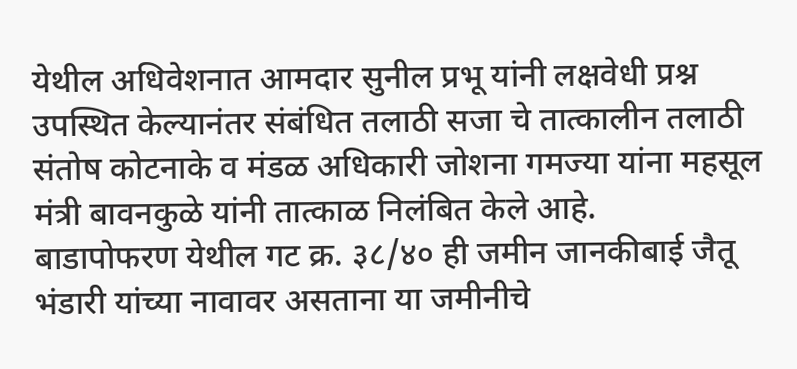येथील अधिवेशनात आमदार सुनील प्रभू यांनी लक्षवेधी प्रश्न उपस्थित केल्यानंतर संबंधित तलाठी सजा चे तात्कालीन तलाठी संतोष कोटनाके व मंडळ अधिकारी जोशना गमज्या यांना महसूल मंत्री बावनकुळे यांनी तात्काळ निलंबित केले आहे.
बाडापोफरण येथील गट क्र. ३८/४० ही जमीन जानकीबाई जैतू भंडारी यांच्या नावावर असताना या जमीनीचे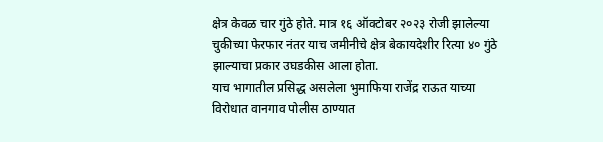क्षेत्र केवळ चार गुंठे होते. मात्र १६ ऑक्टोबर २०२३ रोजी झालेल्या चुकीच्या फेरफार नंतर याच जमीनीचे क्षेत्र बेकायदेशीर रित्या ४० गुंठे झाल्याचा प्रकार उघडकीस आला होता.
याच भागातील प्रसिद्ध असलेला भुमाफिया राजेंद्र राऊत याच्या विरोधात वानगाव पोलीस ठाण्यात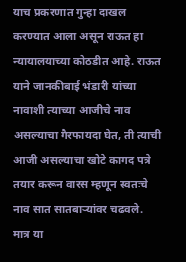याच प्रकरणात गुन्हा दाखल करण्यात आला असून राऊत हा न्यायालयाच्या कोठडीत आहे. राऊत याने जानकीबाई भंडारी यांच्या नावाशी त्याच्या आजीचे नाव असल्याचा गैरफायदा घेत, ती त्याची आजी असल्याचा खोटे कागद पत्रे तयार करून वारस म्हणून स्वतःचे नाव सात सातबाऱ्यांवर चढवले. मात्र या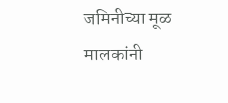जमिनीच्या मूळ मालकांनी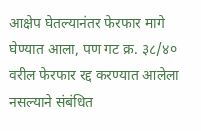आक्षेप घेतल्यानंतर फेरफार मागे घेण्यात आला, पण गट क्र. ३८/४० वरील फेरफार रद्द करण्यात आलेला नसल्याने संबंधित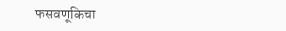फसवणूकिचा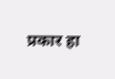प्रकार हा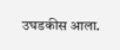उघडकीस आला.